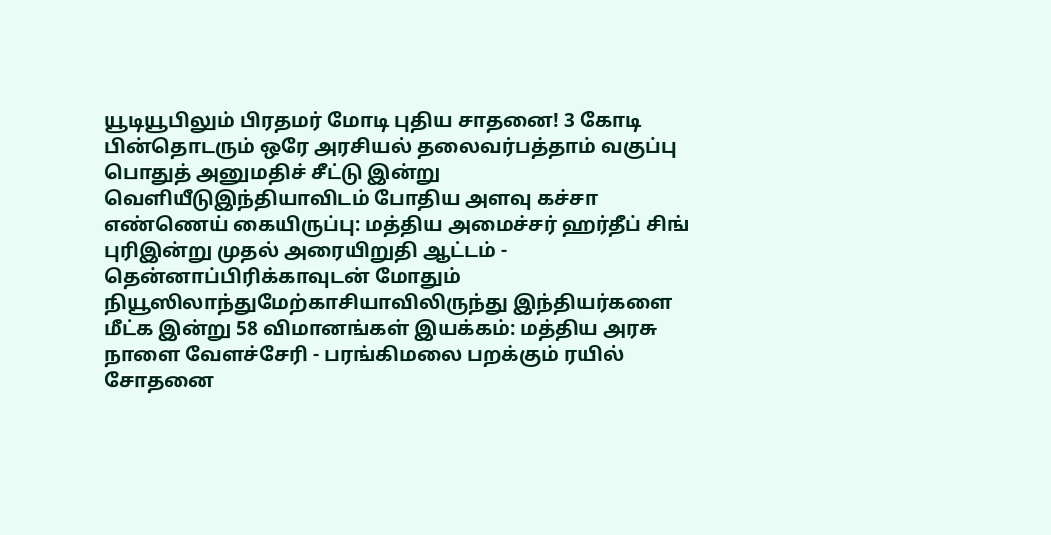யூடியூபிலும் பிரதமர் மோடி புதிய சாதனை! 3 கோடி பின்தொடரும் ஒரே அரசியல் தலைவர்பத்தாம் வகுப்பு பொதுத் அனுமதிச் சீட்டு இன்று வெளியீடுஇந்தியாவிடம் போதிய அளவு கச்சா எண்ணெய் கையிருப்பு: மத்திய அமைச்சர் ஹர்தீப் சிங் புரிஇன்று முதல் அரையிறுதி ஆட்டம் - தென்னாப்பிரிக்காவுடன் மோதும் நியூஸிலாந்துமேற்காசியாவிலிருந்து இந்தியர்களை மீட்க இன்று 58 விமானங்கள் இயக்கம்: மத்திய அரசு நாளை வேளச்சேரி - பரங்கிமலை பறக்கும் ரயில் சோதனை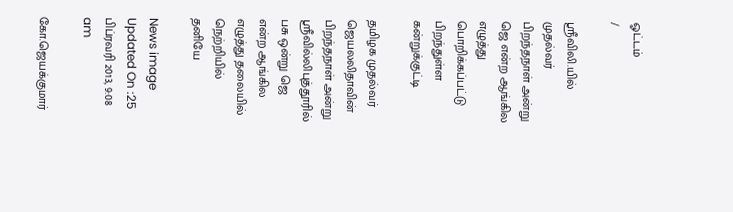ஓட்டம்
/

ஸ்ரீவிலி.யில் முதல்வர் பிறந்தநாள் அன்று ஜெ என்ற ஆங்கில எழுத்து பொறிக்கப்பட்டு பிறந்துள்ள கன்றுக்குட்டி

தமிழக முதல்வர் ஜெயலலிதாவின் பிறந்தநாள் அன்று ஸ்ரீவில்லிபுத்தூரில் பசு ஒன்று ஜெ என்ற ஆங்கில எழுத்து தலையில் நெற்றியில் தனியே

News image
Updated On :25 பிப்ரவரி 2013, 9:08 am

கோ.ஜெயக்குமார்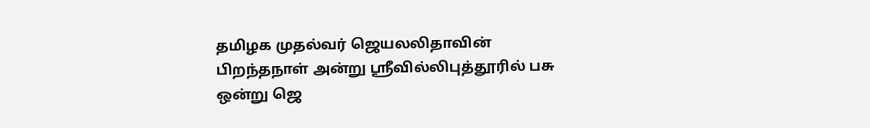தமிழக முதல்வர் ஜெயலலிதாவின் பிறந்தநாள் அன்று ஸ்ரீவில்லிபுத்தூரில் பசு ஒன்று ஜெ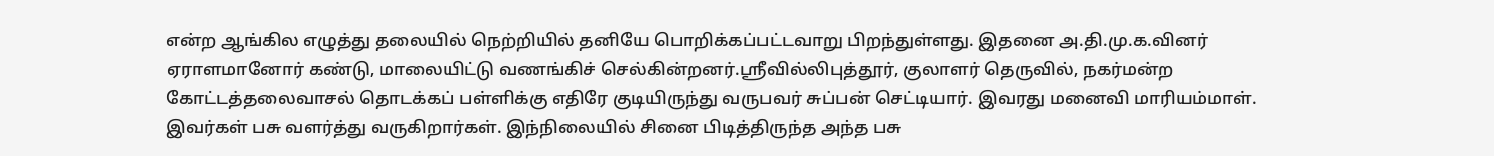என்ற ஆங்கில எழுத்து தலையில் நெற்றியில் தனியே பொறிக்கப்பட்டவாறு பிறந்துள்ளது. இதனை அ.தி.மு.க.வினர் ஏராளமானோர் கண்டு, மாலையிட்டு வணங்கிச் செல்கின்றனர்.ஸ்ரீவில்லிபுத்தூர், குலாளர் தெருவில், நகர்மன்ற கோட்டத்தலைவாசல் தொடக்கப் பள்ளிக்கு எதிரே குடியிருந்து வருபவர் சுப்பன் செட்டியார். இவரது மனைவி மாரியம்மாள். இவர்கள் பசு வளர்த்து வருகிறார்கள். இந்நிலையில் சினை பிடித்திருந்த அந்த பசு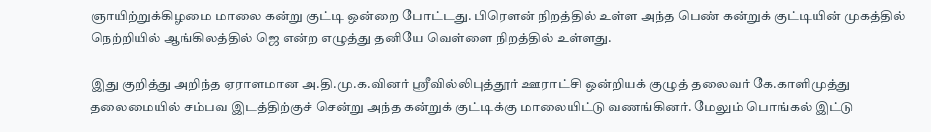ஞாயிற்றுக்கிழமை மாலை கன்று குட்டி ஒன்றை போட்டது. பிரௌன் நிறத்தில் உள்ள அந்த பெண் கன்றுக் குட்டியின் முகத்தில் நெற்றியில் ஆங்கிலத்தில் ஜெ என்ற எழுத்து தனியே வெள்ளை நிறத்தில் உள்ளது.

இது குறித்து அறிந்த ஏராளமான அ.தி.மு.க.வினர் ஸ்ரீவில்லிபுத்தூர் ஊராட்சி ஒன்றியக் குழுத் தலைவர் கே.காளிமுத்து தலைமையில் சம்பவ இடத்திற்குச் சென்று அந்த கன்றுக் குட்டிக்கு மாலையிட்டு வணங்கினர். மேலும் பொங்கல் இட்டு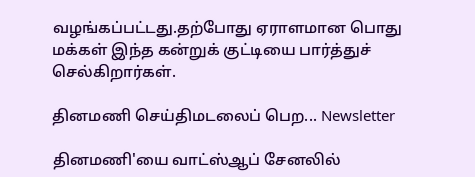வழங்கப்பட்டது.தற்போது ஏராளமான பொது மக்கள் இந்த கன்றுக் குட்டியை பார்த்துச் செல்கிறார்கள்.

தினமணி செய்திமடலைப் பெற... Newsletter

தினமணி'யை வாட்ஸ்ஆப் சேனலில்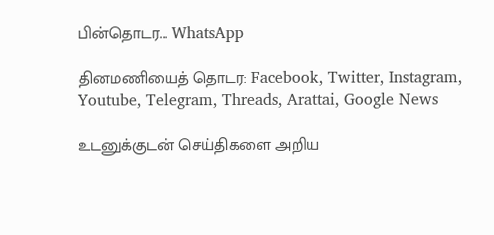பின்தொடர... WhatsApp

தினமணியைத் தொடர: Facebook, Twitter, Instagram, Youtube, Telegram, Threads, Arattai, Google News

உடனுக்குடன் செய்திகளை அறிய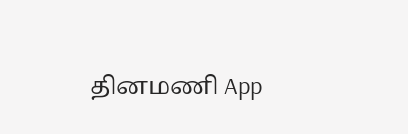தினமணி App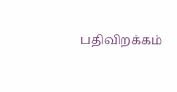பதிவிறக்கம்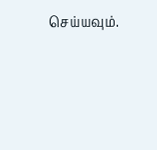செய்யவும்.